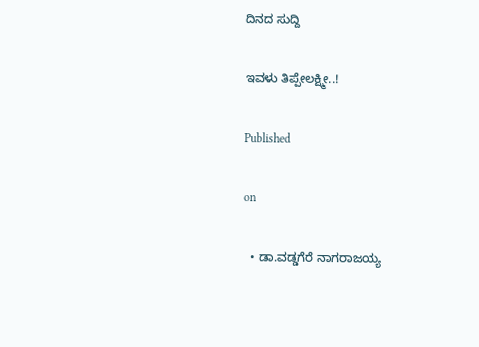ದಿನದ ಸುದ್ದಿ

ಇವಳು ತಿಪ್ಪೇಲಕ್ಷ್ಮೀ..!

Published

on

  • ಡಾ.ವಡ್ಡಗೆರೆ ನಾಗರಾಜಯ್ಯ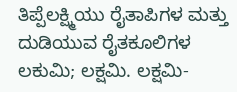ತಿಪ್ಪೆಲಕ್ಷ್ಮಿಯು ರೈತಾಪಿಗಳ ಮತ್ತು ದುಡಿಯುವ ರೈತಕೂಲಿಗಳ ಲಕುಮಿ; ಲಕ್ಷಮಿ. ಲಕ್ಷಮಿ-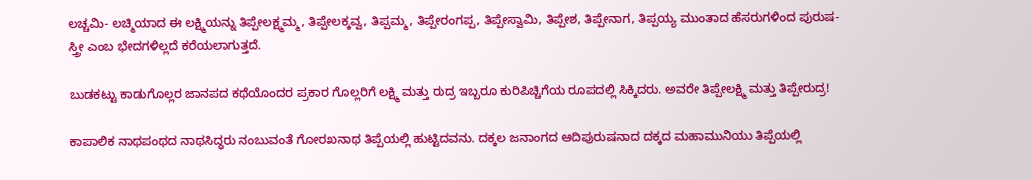ಲಚ್ಚಮಿ- ಲಚ್ಮಿಯಾದ ಈ ಲಕ್ಷ್ಮಿಯನ್ನು ತಿಪ್ಪೇಲಕ್ಷ್ಮಮ್ಮ, ತಿಪ್ಪೇಲಕ್ಕವ್ವ, ತಿಪ್ಪಮ್ಮ, ತಿಪ್ಪೇರಂಗಪ್ಪ, ತಿಪ್ಪೇಸ್ವಾಮಿ, ತಿಪ್ಪೇಶ, ತಿಪ್ಪೇನಾಗ, ತಿಪ್ಪಯ್ಯ ಮುಂತಾದ ಹೆಸರುಗಳಿಂದ ಪುರುಷ-ಸ್ತ್ರೀ ಎಂಬ ಭೇದಗಳಿಲ್ಲದೆ ಕರೆಯಲಾಗುತ್ತದೆ.

ಬುಡಕಟ್ಟು ಕಾಡುಗೊಲ್ಲರ ಜಾನಪದ ಕಥೆಯೊಂದರ ಪ್ರಕಾರ ಗೊಲ್ಲರಿಗೆ ಲಕ್ಷ್ಮಿ ಮತ್ತು ರುದ್ರ ಇಬ್ಬರೂ ಕುರಿಪಿಚ್ಚಿಗೆಯ ರೂಪದಲ್ಲಿ ಸಿಕ್ಕಿದರು. ಅವರೇ ತಿಪ್ಪೇಲಕ್ಷ್ಮಿ ಮತ್ತು ತಿಪ್ಪೇರುದ್ರ!

ಕಾಪಾಲಿಕ ನಾಥಪಂಥದ ನಾಥಸಿದ್ಧರು ನಂಬುವಂತೆ ಗೋರಖನಾಥ ತಿಪ್ಪೆಯಲ್ಲಿ ಹುಟ್ಟಿದವನು. ದಕ್ಕಲ ಜನಾಂಗದ ಆದಿಪುರುಷನಾದ ದಕ್ಕದ ಮಹಾಮುನಿಯು ತಿಪ್ಪೆಯಲ್ಲಿ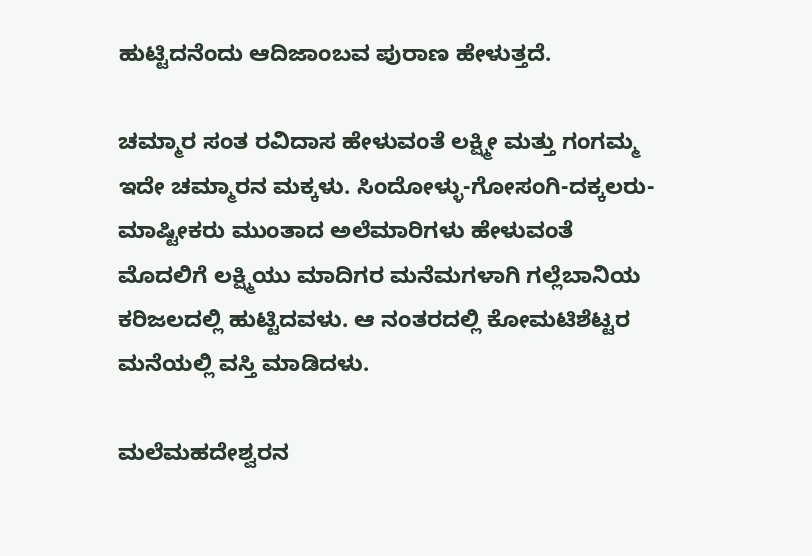ಹುಟ್ಟಿದನೆಂದು ಆದಿಜಾಂಬವ ಪುರಾಣ ಹೇಳುತ್ತದೆ.

ಚಮ್ಮಾರ ಸಂತ ರವಿದಾಸ ಹೇಳುವಂತೆ ಲಕ್ಷ್ಮೀ ಮತ್ತು ಗಂಗಮ್ಮ ಇದೇ ಚಮ್ಮಾರನ ಮಕ್ಕಳು. ಸಿಂದೋಳ್ಳು-ಗೋಸಂಗಿ-ದಕ್ಕಲರು- ಮಾಷ್ಟೀಕರು ಮುಂತಾದ ಅಲೆಮಾರಿಗಳು ಹೇಳುವಂತೆ ಮೊದಲಿಗೆ ಲಕ್ಷ್ಮಿಯು ಮಾದಿಗರ ಮನೆಮಗಳಾಗಿ ಗಲ್ಲೆಬಾನಿಯ ಕರಿಜಲದಲ್ಲಿ ಹುಟ್ಟಿದವಳು. ಆ ನಂತರದಲ್ಲಿ ಕೋಮಟಿಶೆಟ್ಟರ ಮನೆಯಲ್ಲಿ ವಸ್ತಿ ಮಾಡಿದಳು.

ಮಲೆಮಹದೇಶ್ವರನ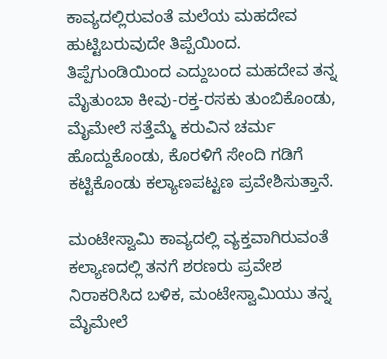ಕಾವ್ಯದಲ್ಲಿರುವಂತೆ ಮಲೆಯ ಮಹದೇವ ಹುಟ್ಟಿಬರುವುದೇ ತಿಪ್ಪೆಯಿಂದ. ತಿಪ್ಪೆಗುಂಡಿಯಿಂದ ಎದ್ದುಬಂದ ಮಹದೇವ ತನ್ನ ಮೈತುಂಬಾ ಕೀವು-ರಕ್ತ-ರಸಕು ತುಂಬಿಕೊಂಡು, ಮೈಮೇಲೆ ಸತ್ತೆಮ್ಮೆ ಕರುವಿನ ಚರ್ಮ ಹೊದ್ದುಕೊಂಡು, ಕೊರಳಿಗೆ ಸೇಂದಿ ಗಡಿಗೆ ಕಟ್ಟಿಕೊಂಡು ಕಲ್ಯಾಣಪಟ್ಟಣ ಪ್ರವೇಶಿಸುತ್ತಾನೆ.

ಮಂಟೇಸ್ವಾಮಿ ಕಾವ್ಯದಲ್ಲಿ ವ್ಯಕ್ತವಾಗಿರುವಂತೆ ಕಲ್ಯಾಣದಲ್ಲಿ ತನಗೆ ಶರಣರು ಪ್ರವೇಶ ನಿರಾಕರಿಸಿದ ಬಳಿಕ, ಮಂಟೇಸ್ವಾಮಿಯು ತನ್ನ ಮೈಮೇಲೆ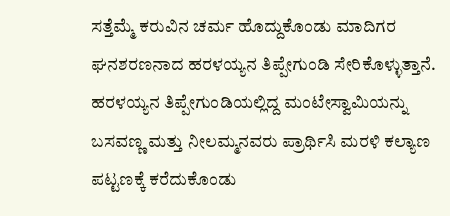ಸತ್ತೆಮ್ಮೆ ಕರುವಿನ ಚರ್ಮ ಹೊದ್ದುಕೊಂಡು ಮಾದಿಗರ ಘನಶರಣನಾದ ಹರಳಯ್ಯನ ತಿಪ್ಪೇಗುಂಡಿ ಸೇರಿಕೊಳ್ಳುತ್ತಾನೆ. ಹರಳಯ್ಯನ ತಿಪ್ಪೇಗುಂಡಿಯಲ್ಲಿದ್ದ ಮಂಟೇಸ್ವಾಮಿಯನ್ನು ಬಸವಣ್ಣ ಮತ್ತು ನೀಲಮ್ಮನವರು ಪ್ರಾರ್ಥಿಸಿ ಮರಳಿ ಕಲ್ಯಾಣ ಪಟ್ಟಣಕ್ಕೆ ಕರೆದುಕೊಂಡು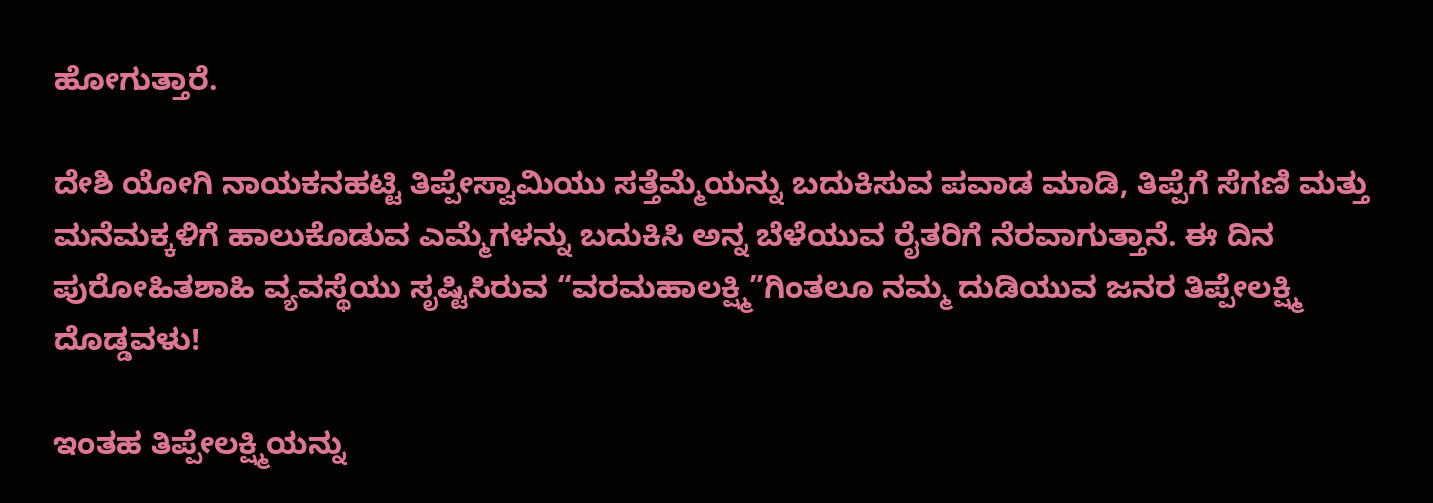ಹೋಗುತ್ತಾರೆ.

ದೇಶಿ ಯೋಗಿ ನಾಯಕನಹಟ್ಟಿ ತಿಪ್ಪೇಸ್ವಾಮಿಯು ಸತ್ತೆಮ್ಮೆಯನ್ನು ಬದುಕಿಸುವ ಪವಾಡ ಮಾಡಿ, ತಿಪ್ಪೆಗೆ ಸೆಗಣಿ ಮತ್ತು ಮನೆಮಕ್ಕಳಿಗೆ ಹಾಲುಕೊಡುವ ಎಮ್ಮೆಗಳನ್ನು ಬದುಕಿಸಿ ಅನ್ನ ಬೆಳೆಯುವ ರೈತರಿಗೆ ನೆರವಾಗುತ್ತಾನೆ. ಈ ದಿನ ಪುರೋಹಿತಶಾಹಿ ವ್ಯವಸ್ಥೆಯು ಸೃಷ್ಟಿಸಿರುವ “ವರಮಹಾಲಕ್ಷ್ಮಿ”ಗಿಂತಲೂ ನಮ್ಮ ದುಡಿಯುವ ಜನರ ತಿಪ್ಪೇಲಕ್ಷ್ಮಿ ದೊಡ್ಡವಳು!

ಇಂತಹ ತಿಪ್ಪೇಲಕ್ಷ್ಮಿಯನ್ನು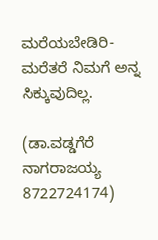ಮರೆಯಬೇಡಿರಿ- ಮರೆತರೆ ನಿಮಗೆ ಅನ್ನ ಸಿಕ್ಕುವುದಿಲ್ಲ.

(ಡಾ.ವಡ್ಡಗೆರೆ ನಾಗರಾಜಯ್ಯ
8722724174)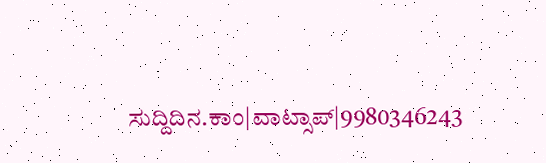ಸುದ್ದಿದಿನ.ಕಾಂ|ವಾಟ್ಸಾಪ್|9980346243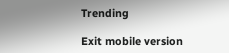Trending

Exit mobile version